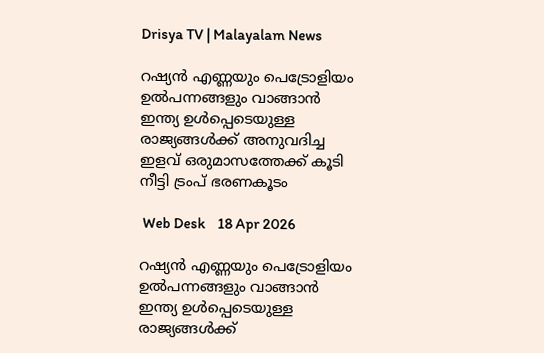Drisya TV | Malayalam News

റഷ്യൻ എണ്ണയും പെട്രോളിയം ഉൽപന്നങ്ങളും വാങ്ങാൻ ഇന്ത്യ ഉൾപ്പെടെയുള്ള രാജ്യങ്ങൾക്ക് അനുവദിച്ച ഇളവ് ഒരുമാസത്തേക്ക് കൂടി നീട്ടി ട്രംപ് ഭരണകൂടം

 Web Desk    18 Apr 2026

റഷ്യൻ എണ്ണയും പെട്രോളിയം ഉൽപന്നങ്ങളും വാങ്ങാൻ ഇന്ത്യ ഉൾപ്പെടെയുള്ള രാജ്യങ്ങൾക്ക്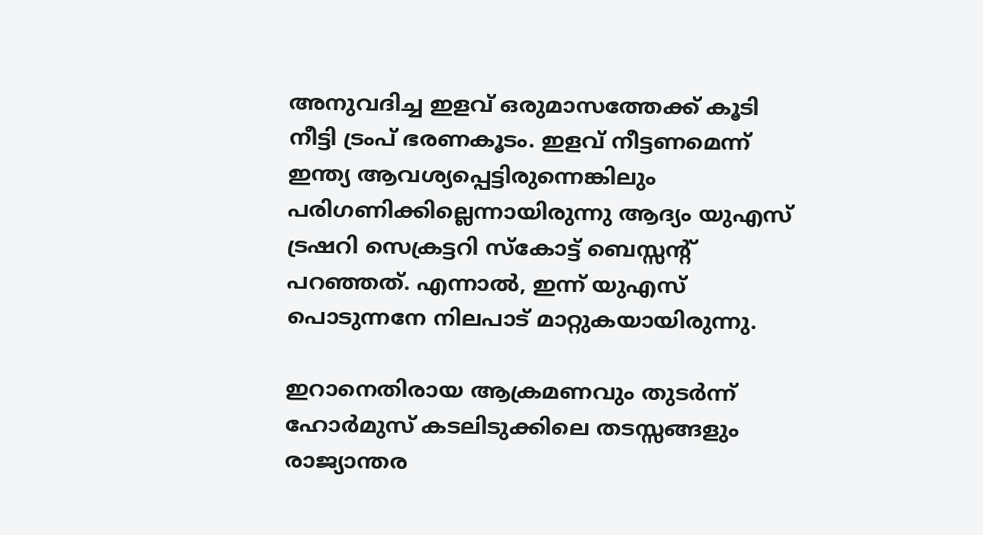അനുവദിച്ച ഇളവ് ഒരുമാസത്തേക്ക് കൂടി നീട്ടി ട്രംപ് ഭരണകൂടം. ഇളവ് നീട്ടണമെന്ന് ഇന്ത്യ ആവശ്യപ്പെട്ടിരുന്നെങ്കിലും പരിഗണിക്കില്ലെന്നായിരുന്നു ആദ്യം യുഎസ് ട്രഷറി സെക്രട്ടറി സ്കോട്ട് ബെസ്സന്റ് പറഞ്ഞത്. എന്നാൽ, ഇന്ന് യുഎസ് പൊടുന്നനേ നിലപാട് മാറ്റുകയായിരുന്നു.

ഇറാനെതിരായ ആക്രമണവും തുടർന്ന് ഹോർമുസ് കടലിടുക്കിലെ തടസ്സങ്ങളും രാജ്യാന്തര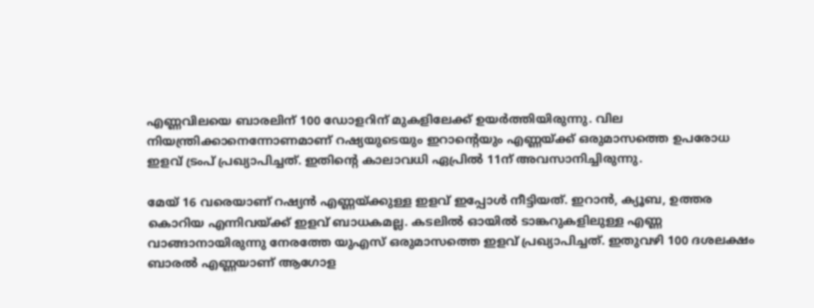എണ്ണവിലയെ ബാരലിന് 100 ഡോളറിന് മുകളിലേക്ക് ഉയർത്തിയിരുന്നു. വില നിയന്ത്രിക്കാനെന്നോണമാണ് റഷ്യയുടെയും ഇറാന്റെയും എണ്ണയ്ക്ക് ഒരുമാസത്തെ ഉപരോധ ഇളവ് ട്രംപ് പ്രഖ്യാപിച്ചത്. ഇതിന്റെ കാലാവധി ഏപ്രിൽ 11ന് അവസാനിച്ചിരുന്നു.

മേയ് 16 വരെയാണ് റഷ്യൻ എണ്ണയ്ക്കുള്ള ഇളവ് ഇപ്പോൾ നീട്ടിയത്. ഇറാൻ, ക്യൂബ, ഉത്തര കൊറിയ എന്നിവയ്ക്ക് ഇളവ് ബാധകമല്ല. കടലിൽ ഓയിൽ ടാങ്കറുകളിലുള്ള എണ്ണ വാങ്ങാനായിരുന്നു നേരത്തേ യുഎസ് ഒരുമാസത്തെ ഇളവ് പ്രഖ്യാപിച്ചത്. ഇതുവഴി 100 ദശലക്ഷം ബാരൽ എണ്ണയാണ് ആഗോള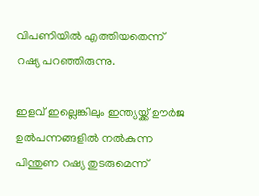വിപണിയിൽ എത്തിയതെന്ന് റഷ്യ പറഞ്ഞിരുന്നു.

ഇളവ് ഇല്ലെങ്കിലും ഇന്ത്യയ്ക്ക് ഊർജ ഉൽപന്നങ്ങളിൽ നൽകുന്ന പിന്തുണ റഷ്യ തുടരുമെന്ന്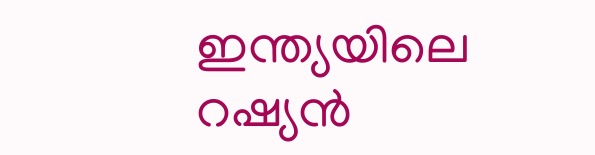ഇന്ത്യയിലെ റഷ്യൻ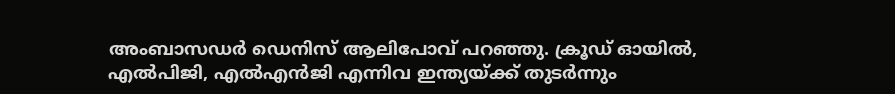അംബാസഡർ ഡെനിസ് ആലിപോവ് പറഞ്ഞു. ക്രൂഡ് ഓയിൽ, എൽപിജി, എൽഎൻജി എന്നിവ ഇന്ത്യയ്ക്ക് തുടർന്നും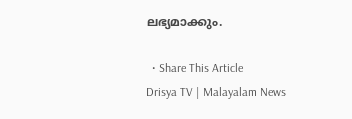ലഭ്യമാക്കും.

  • Share This Article
Drisya TV | Malayalam News